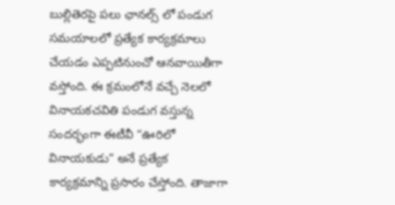బుల్లితెరపై పలు ఛానల్స్ లో పండుగ సమయాలలో ప్రత్యేక కార్యక్రమాలు చేయడం ఎప్పటినుంచో ఆనవాయితీగా వస్తోంది. ఈ క్రమంలోనే వచ్చే నెలలో వినాయకచవితి పండుగ వస్తున్న సందర్భంగా ఈటీవీ “ఊరిలో వినాయకుడు” అనే ప్రత్యేక కార్యక్రమాన్ని ప్రసారం చేస్తోంది. తాజాగా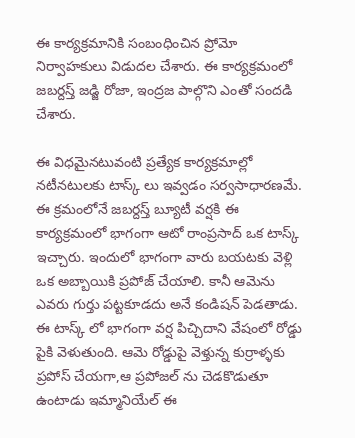ఈ కార్యక్రమానికి సంబంధించిన ప్రోమో నిర్వాహకులు విడుదల చేశారు. ఈ కార్యక్రమంలో జబర్దస్త్ జడ్జి రోజా, ఇంద్రజ పాల్గొని ఎంతో సందడి చేశారు.

ఈ విధమైనటువంటి ప్రత్యేక కార్యక్రమాల్లో నటీనటులకు టాస్క్ లు ఇవ్వడం సర్వసాధారణమే. ఈ క్రమంలోనే జబర్దస్త్ బ్యూటీ వర్షకి ఈ కార్యక్రమంలో భాగంగా ఆటో రాంప్రసాద్ ఒక టాస్క్ ఇచ్చారు. ఇందులో భాగంగా వారు బయటకు వెళ్లి ఒక అబ్బాయికి ప్రపోజ్ చేయాలి. కానీ ఆమెను ఎవరు గుర్తు పట్టకూడదు అనే కండిషన్ పెడతాడు.
ఈ టాస్క్ లో భాగంగా వర్ష పిచ్చిదాని వేషంలో రోడ్డు పైకి వెళుతుంది. ఆమె రోడ్డుపై వెళ్తున్న కుర్రాళ్ళకు ప్రపోస్ చేయగా,ఆ ప్రపోజల్ ను చెడకొడుతూ ఉంటాడు ఇమ్మానియేల్ ఈ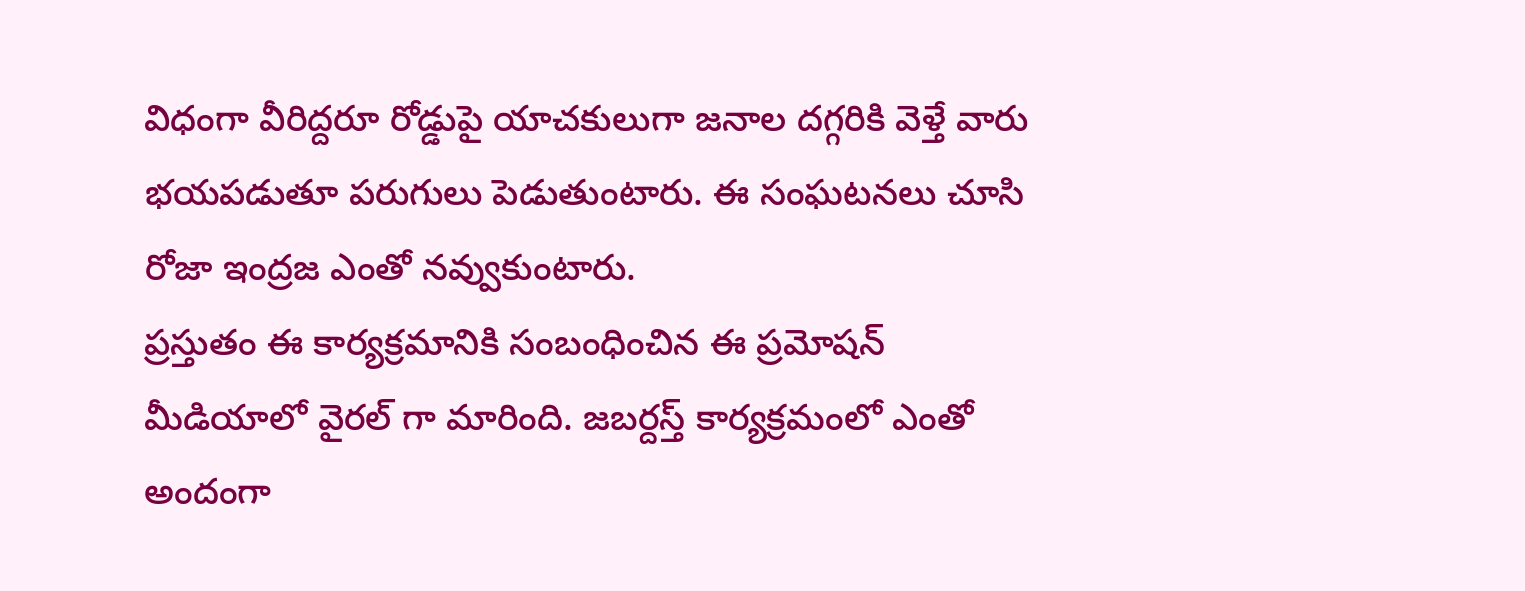విధంగా వీరిద్దరూ రోడ్డుపై యాచకులుగా జనాల దగ్గరికి వెళ్తే వారు భయపడుతూ పరుగులు పెడుతుంటారు. ఈ సంఘటనలు చూసి రోజా ఇంద్రజ ఎంతో నవ్వుకుంటారు.
ప్రస్తుతం ఈ కార్యక్రమానికి సంబంధించిన ఈ ప్రమోషన్ మీడియాలో వైరల్ గా మారింది. జబర్దస్త్ కార్యక్రమంలో ఎంతో అందంగా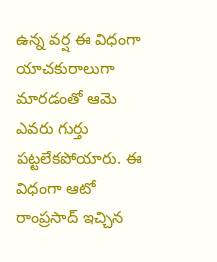ఉన్న వర్ష ఈ విధంగా యాచకురాలుగా మారడంతో ఆమె ఎవరు గుర్తు పట్టలేకపోయారు. ఈ విధంగా ఆటో రాంప్రసాద్ ఇచ్చిన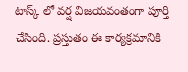టాస్క్ లో వర్ష విజయవంతంగా పూర్తి చేసింది. ప్రస్తుతం ఈ కార్యక్రమానికి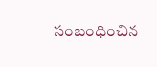సంబంధించిన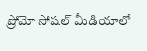ప్రోమో సోషల్ మీడియాలో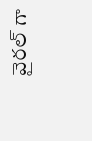వైరల్ గా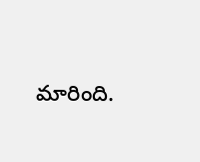మారింది.